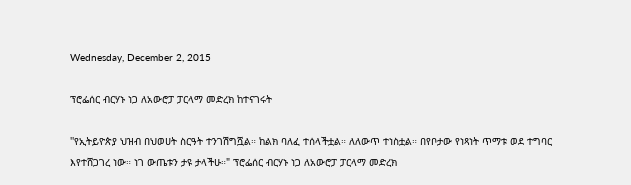Wednesday, December 2, 2015

ፕሮፌሰር ብርሃኑ ነጋ ለአውሮፓ ፓርላማ መድረክ ከተናገሩት

''የኢትይዮጵያ ህዝብ በህወሀት ስርዓት ተንገሽግሿል። ከልክ ባለፈ ተሰላችቷል። ለለውጥ ተነስቷል። በየቦታው የነጻነት ጥማቱ ወደ ተግባር እየተሸጋገረ ነው። ነገ ውጤቱን ታዩ ታላችሁ።" ፕሮፌሰር ብርሃኑ ነጋ ለአውሮፓ ፓርላማ መድረክ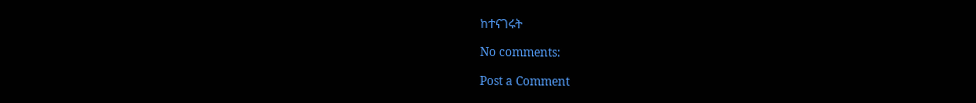ከተናገሩት

No comments:

Post a Comment